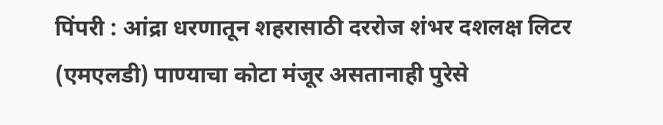पिंपरी : आंद्रा धरणातून शहरासाठी दररोज शंभर दशलक्ष लिटर (एमएलडी) पाण्याचा कोटा मंजूर असतानाही पुरेसे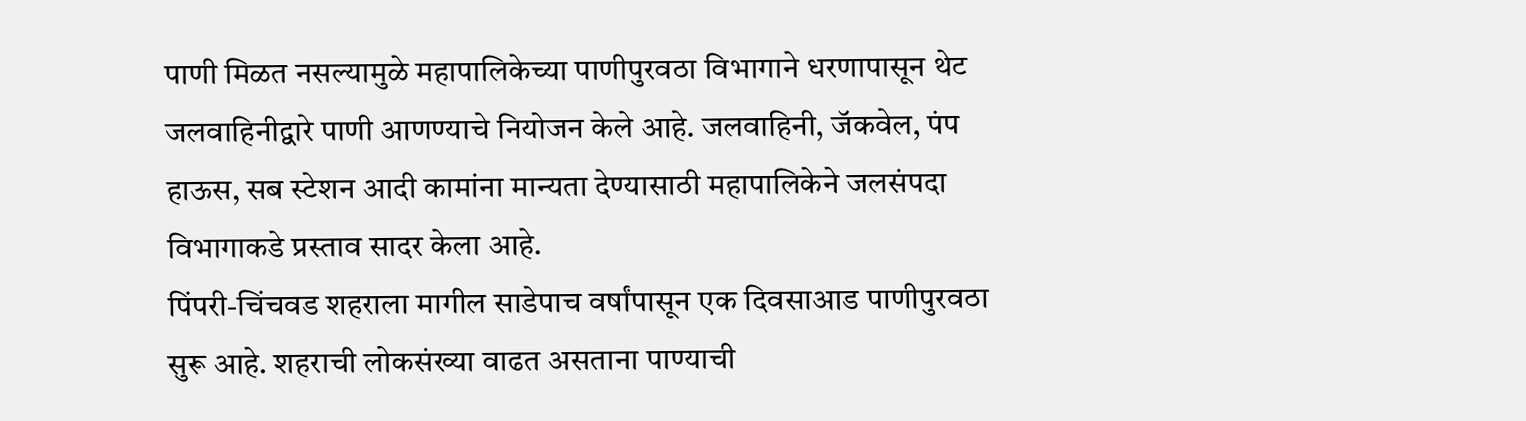पाणी मिळत नसल्यामुळे महापालिकेच्या पाणीपुरवठा विभागाने धरणापासून थेट जलवाहिनीद्वारे पाणी आणण्याचे नियोजन केले आहे. जलवाहिनी, जॅकवेल, पंप हाऊस, सब स्टेशन आदी कामांना मान्यता देण्यासाठी महापालिकेने जलसंपदा विभागाकडे प्रस्ताव सादर केला आहे.
पिंपरी-चिंचवड शहराला मागील साडेपाच वर्षांपासून एक दिवसाआड पाणीपुरवठा सुरू आहे. शहराची लोकसंख्या वाढत असताना पाण्याची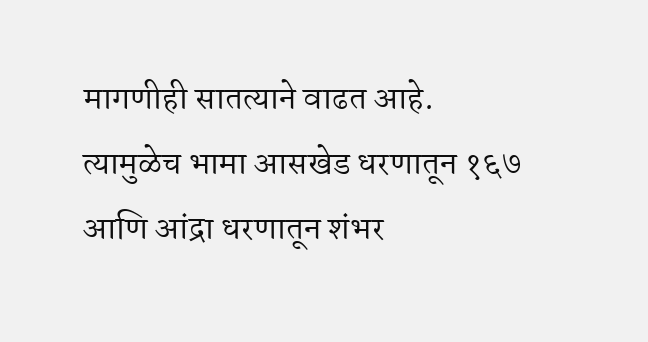मागणीही सातत्याने वाढत आहे. त्यामुळेच भामा आसखेड धरणातून १६७ आणि आंद्रा धरणातून शंभर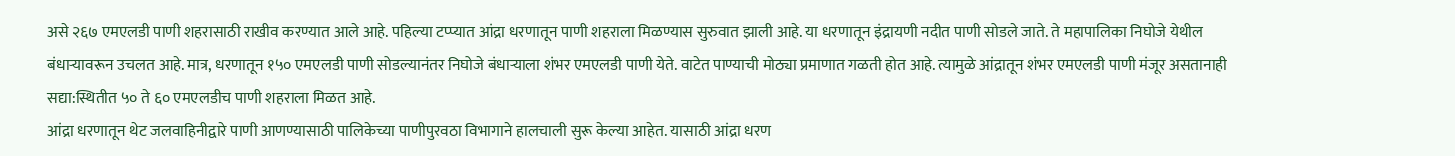असे २६७ एमएलडी पाणी शहरासाठी राखीव करण्यात आले आहे. पहिल्या टप्प्यात आंद्रा धरणातून पाणी शहराला मिळण्यास सुरुवात झाली आहे. या धरणातून इंद्रायणी नदीत पाणी सोडले जाते. ते महापालिका निघोजे येथील बंधाऱ्यावरून उचलत आहे. मात्र, धरणातून १५० एमएलडी पाणी सोडल्यानंतर निघोजे बंधाऱ्याला शंभर एमएलडी पाणी येते. वाटेत पाण्याची मोठ्या प्रमाणात गळती होत आहे. त्यामुळे आंद्रातून शंभर एमएलडी पाणी मंजूर असतानाही सद्या:स्थितीत ५० ते ६० एमएलडीच पाणी शहराला मिळत आहे.
आंद्रा धरणातून थेट जलवाहिनीद्वारे पाणी आणण्यासाठी पालिकेच्या पाणीपुरवठा विभागाने हालचाली सुरू केल्या आहेत. यासाठी आंद्रा धरण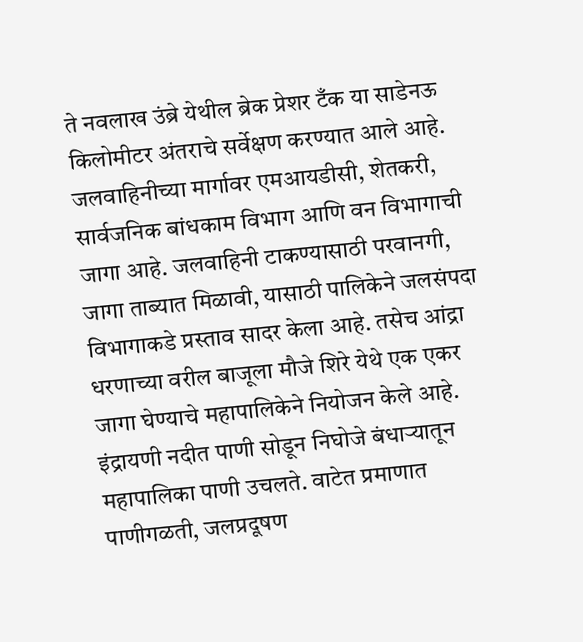ते नवलाख उंब्रे येथील ब्रेक प्रेशर टँक या साडेनऊ किलोमीटर अंतराचे सर्वेक्षण करण्यात आले आहे. जलवाहिनीच्या मार्गावर एमआयडीसी, शेतकरी, सार्वजनिक बांधकाम विभाग आणि वन विभागाची जागा आहे. जलवाहिनी टाकण्यासाठी परवानगी, जागा ताब्यात मिळावी, यासाठी पालिकेने जलसंपदा विभागाकडे प्रस्ताव सादर केला आहे. तसेच आंद्रा धरणाच्या वरील बाजूला मौजे शिरे येथे एक एकर जागा घेण्याचे महापालिकेने नियोजन केले आहे.
इंद्रायणी नदीत पाणी सोडून निघोजे बंधाऱ्यातून महापालिका पाणी उचलते. वाटेत प्रमाणात पाणीगळती, जलप्रदूषण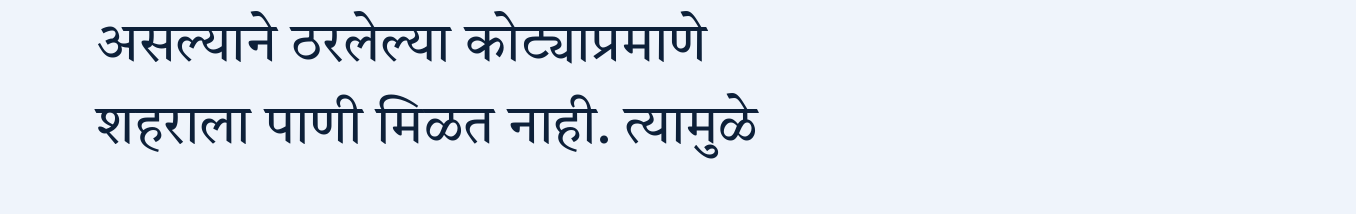असल्याने ठरलेल्या कोट्याप्रमाणे शहराला पाणी मिळत नाही. त्यामुळे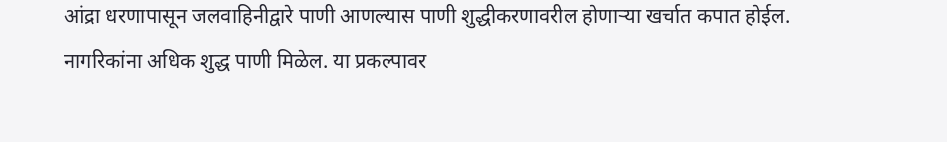आंद्रा धरणापासून जलवाहिनीद्वारे पाणी आणल्यास पाणी शुद्धीकरणावरील होणाऱ्या खर्चात कपात होईल. नागरिकांना अधिक शुद्ध पाणी मिळेल. या प्रकल्पावर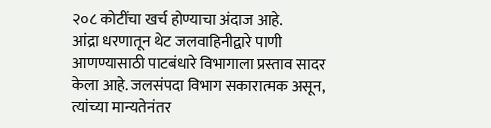२०८ कोटींचा खर्च होण्याचा अंदाज आहे.
आंद्रा धरणातून थेट जलवाहिनीद्वारे पाणी आणण्यासाठी पाटबंधारे विभागाला प्रस्ताव सादर केला आहे. जलसंपदा विभाग सकारात्मक असून, त्यांच्या मान्यतेनंतर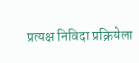प्रत्यक्ष निविदा प्रक्रियेला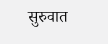सुरुवात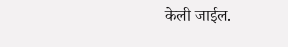केली जाईल.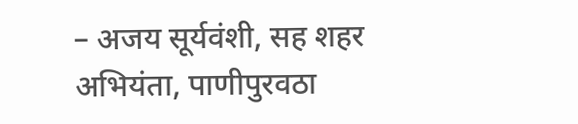– अजय सूर्यवंशी, सह शहर अभियंता, पाणीपुरवठा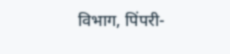विभाग, पिंपरी-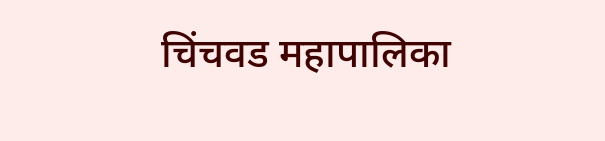चिंचवड महापालिका